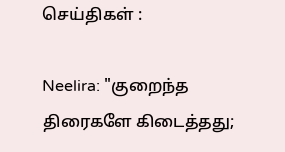செய்திகள் :

Neelira: "குறைந்த திரைகளே கிடைத்தது;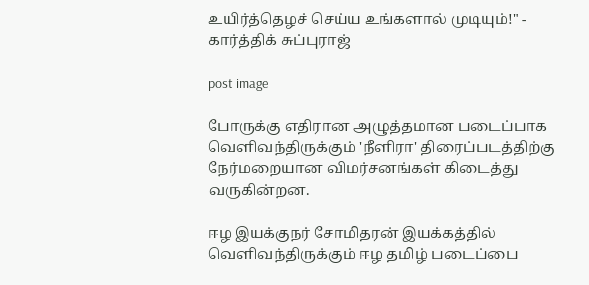உயிர்த்தெழச் செய்ய உங்களால் முடியும்!" - கார்த்திக் சுப்புராஜ்

post image

போருக்கு எதிரான அழுத்தமான படைப்பாக வெளிவந்திருக்கும் 'நீளிரா' திரைப்படத்திற்கு நேர்மறையான விமர்சனங்கள் கிடைத்து வருகின்றன.

ஈழ இயக்குநர் சோமிதரன் இயக்கத்தில் வெளிவந்திருக்கும் ஈழ தமிழ் படைப்பை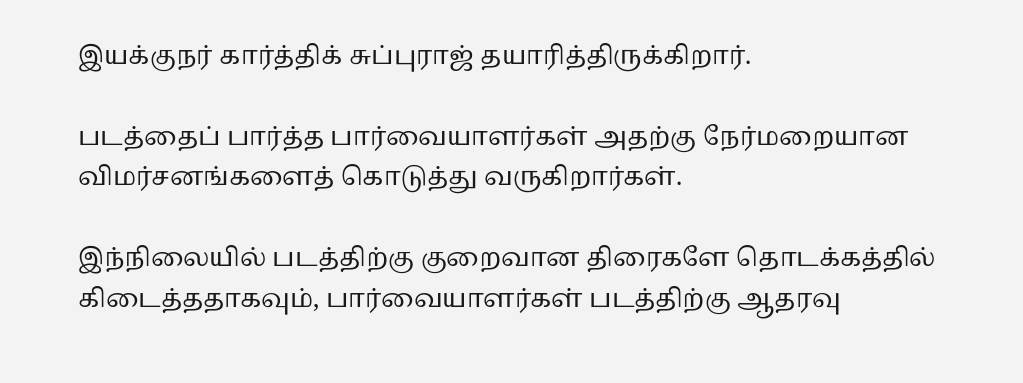இயக்குநர் கார்த்திக் சுப்புராஜ் தயாரித்திருக்கிறார்.

படத்தைப் பார்த்த பார்வையாளர்கள் அதற்கு நேர்மறையான விமர்சனங்களைத் கொடுத்து வருகிறார்கள்.

இந்நிலையில் படத்திற்கு குறைவான திரைகளே தொடக்கத்தில் கிடைத்ததாகவும், பார்வையாளர்கள் படத்திற்கு ஆதரவு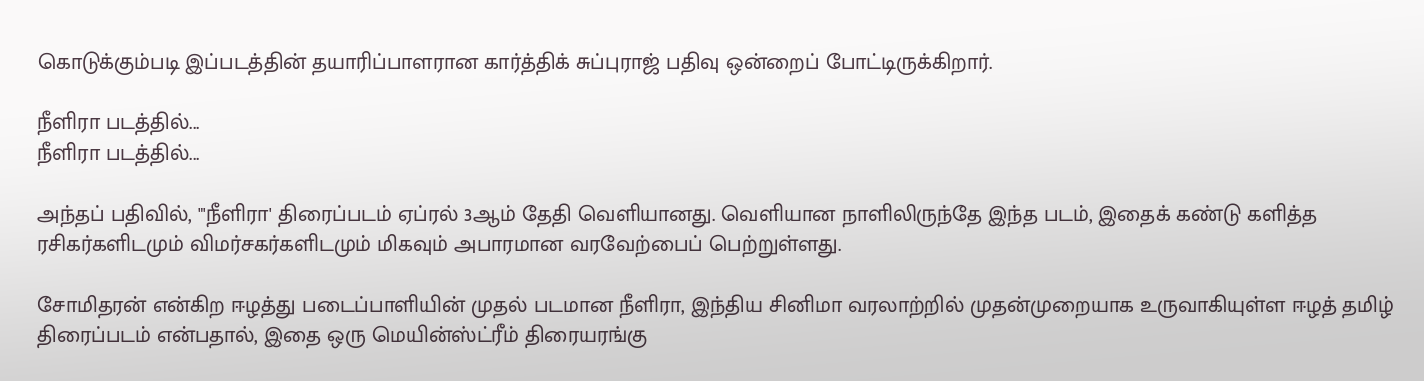கொடுக்கும்படி இப்படத்தின் தயாரிப்பாளரான கார்த்திக் சுப்புராஜ் பதிவு ஒன்றைப் போட்டிருக்கிறார்.

நீளிரா படத்தில்...
நீளிரா படத்தில்...

அந்தப் பதிவில், "'நீளிரா' திரைப்படம் ஏப்ரல் 3ஆம் தேதி வெளியானது. வெளியான நாளிலிருந்தே இந்த படம், இதைக் கண்டு களித்த ரசிகர்களிடமும் விமர்சகர்களிடமும் மிகவும் அபாரமான வரவேற்பைப் பெற்றுள்ளது.

சோமிதரன் என்கிற ஈழத்து படைப்பாளியின் முதல் படமான நீளிரா, இந்திய சினிமா வரலாற்றில் முதன்முறையாக உருவாகியுள்ள ஈழத் தமிழ் திரைப்படம் என்பதால், இதை ஒரு மெயின்ஸ்ட்ரீம் திரையரங்கு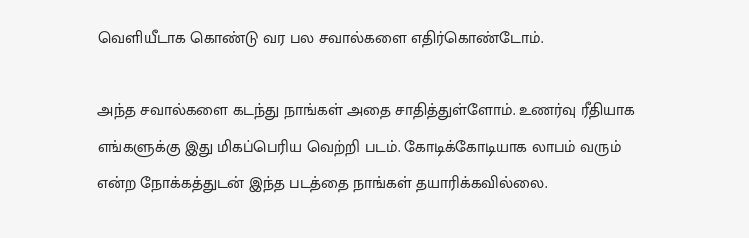வெளியீடாக கொண்டு வர பல சவால்களை எதிர்கொண்டோம்.

அந்த சவால்களை கடந்து நாங்கள் அதை சாதித்துள்ளோம். உணர்வு ரீதியாக எங்களுக்கு இது மிகப்பெரிய வெற்றி படம். கோடிக்கோடியாக லாபம் வரும் என்ற நோக்கத்துடன் இந்த படத்தை நாங்கள் தயாரிக்கவில்லை.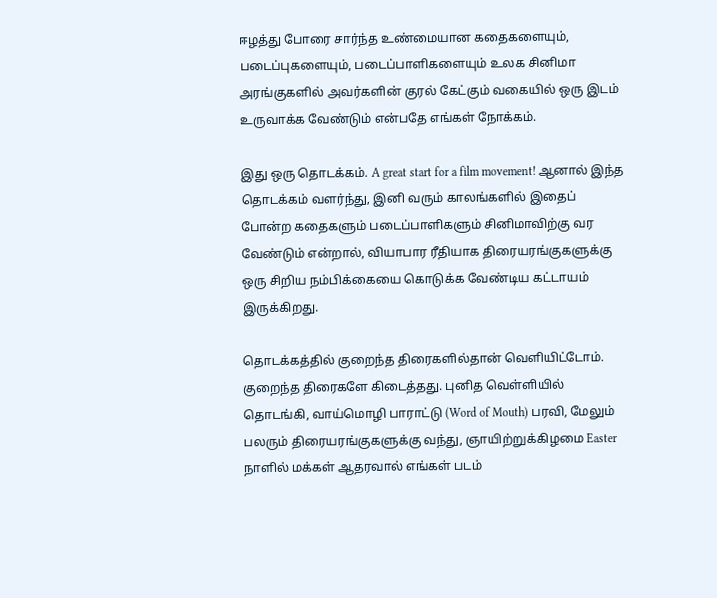ஈழத்து போரை சார்ந்த உண்மையான கதைகளையும், படைப்புகளையும், படைப்பாளிகளையும் உலக சினிமா அரங்குகளில் அவர்களின் குரல் கேட்கும் வகையில் ஒரு இடம் உருவாக்க வேண்டும் என்பதே எங்கள் நோக்கம்.

இது ஒரு தொடக்கம். A great start for a film movement! ஆனால் இந்த தொடக்கம் வளர்ந்து, இனி வரும் காலங்களில் இதைப் போன்ற கதைகளும் படைப்பாளிகளும் சினிமாவிற்கு வர வேண்டும் என்றால், வியாபார ரீதியாக திரையரங்குகளுக்கு ஒரு சிறிய நம்பிக்கையை கொடுக்க வேண்டிய கட்டாயம் இருக்கிறது.

தொடக்கத்தில் குறைந்த திரைகளில்தான் வெளியிட்டோம். குறைந்த திரைகளே கிடைத்தது. புனித வெள்ளியில் தொடங்கி, வாய்மொழி பாராட்டு (Word of Mouth) பரவி, மேலும் பலரும் திரையரங்குகளுக்கு வந்து, ஞாயிற்றுக்கிழமை Easter நாளில் மக்கள் ஆதரவால் எங்கள் படம்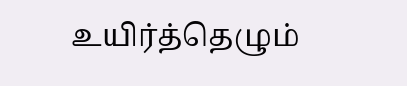உயிர்த்தெழும்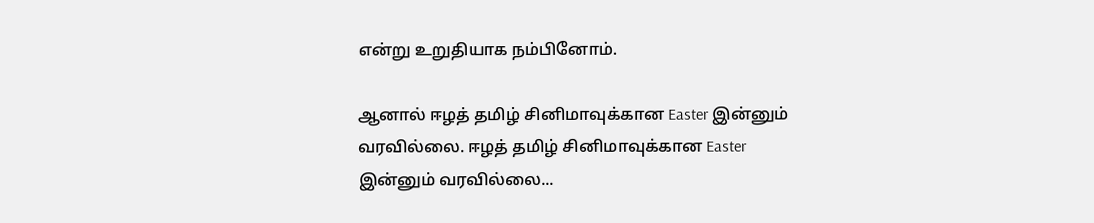என்று உறுதியாக நம்பினோம்.

ஆனால் ஈழத் தமிழ் சினிமாவுக்கான Easter இன்னும் வரவில்லை. ஈழத் தமிழ் சினிமாவுக்கான Easter இன்னும் வரவில்லை...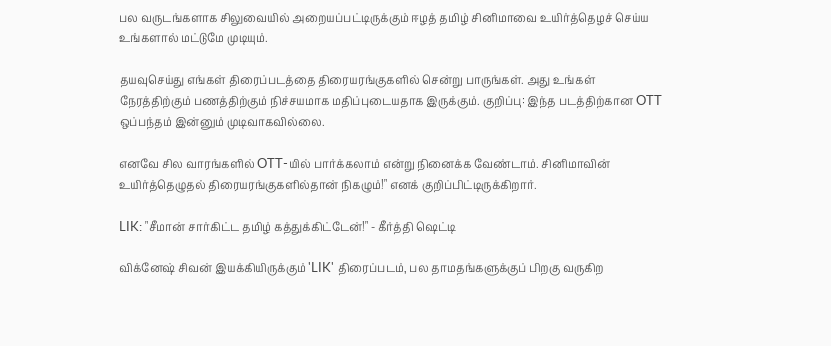பல வருடங்களாக சிலுவையில் அறையப்பட்டிருக்கும் ஈழத் தமிழ் சினிமாவை உயிர்த்தெழச் செய்ய உங்களால் மட்டுமே முடியும்.

தயவுசெய்து எங்கள் திரைப்படத்தை திரையரங்குகளில் சென்று பாருங்கள். அது உங்கள் நேரத்திற்கும் பணத்திற்கும் நிச்சயமாக மதிப்புடையதாக இருக்கும். குறிப்பு: இந்த படத்திற்கான OTT ஒப்பந்தம் இன்னும் முடிவாகவில்லை.

எனவே சில வாரங்களில் OTT-யில் பார்க்கலாம் என்று நினைக்க வேண்டாம். சினிமாவின் உயிர்த்தெழுதல் திரையரங்குகளில்தான் நிகழும்!" எனக் குறிப்பிட்டிருக்கிறார்.

LIK: "சீமான் சார்கிட்ட தமிழ் கத்துக்கிட்டேன்!" - கீர்த்தி ஷெட்டி

விக்னேஷ் சிவன் இயக்கியிருக்கும் 'LIK' திரைப்படம், பல தாமதங்களுக்குப் பிறகு வருகிற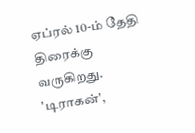ஏப்ரல் 10-ம் தேதி திரைக்கு வருகிறது. 'டிராகன்',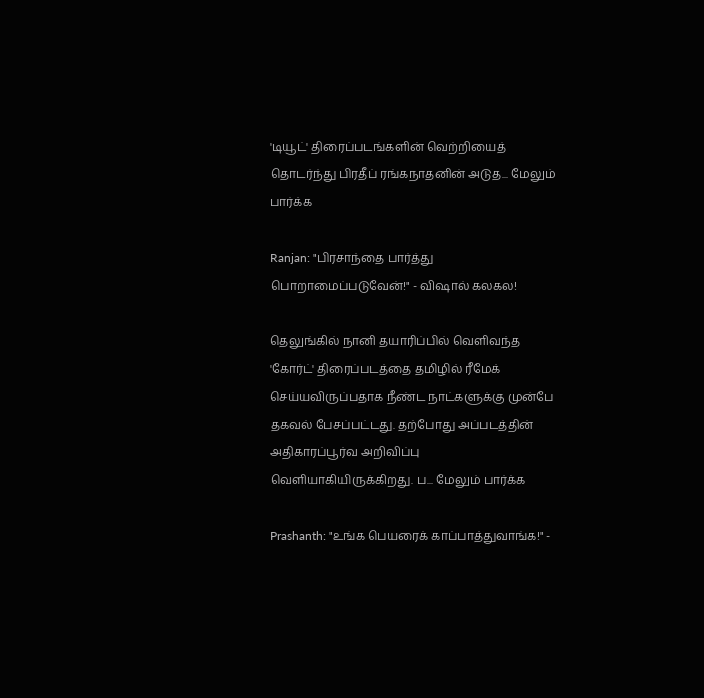'டியூட்' திரைப்படங்களின் வெற்றியைத் தொடர்ந்து பிரதீப் ரங்கநாதனின் அடுத... மேலும் பார்க்க

Ranjan: "பிரசாந்தை பார்த்து பொறாமைப்படுவேன்!" - விஷால் கலகல!

தெலுங்கில் நானி தயாரிப்பில் வெளிவந்த 'கோர்ட்' திரைப்படத்தை தமிழில் ரீமேக் செய்யவிருப்பதாக நீண்ட நாட்களுக்கு முன்பே தகவல் பேசப்பட்டது. தற்போது அப்படத்தின் அதிகாரப்பூர்வ அறிவிப்பு வெளியாகியிருக்கிறது. ப... மேலும் பார்க்க

Prashanth: "உங்க பெயரைக் காப்பாத்துவாங்க!" -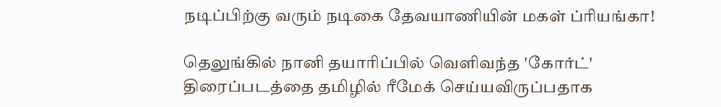நடிப்பிற்கு வரும் நடிகை தேவயாணியின் மகள் ப்ரியங்கா!

தெலுங்கில் நானி தயாரிப்பில் வெளிவந்த 'கோர்ட்' திரைப்படத்தை தமிழில் ரீமேக் செய்யவிருப்பதாக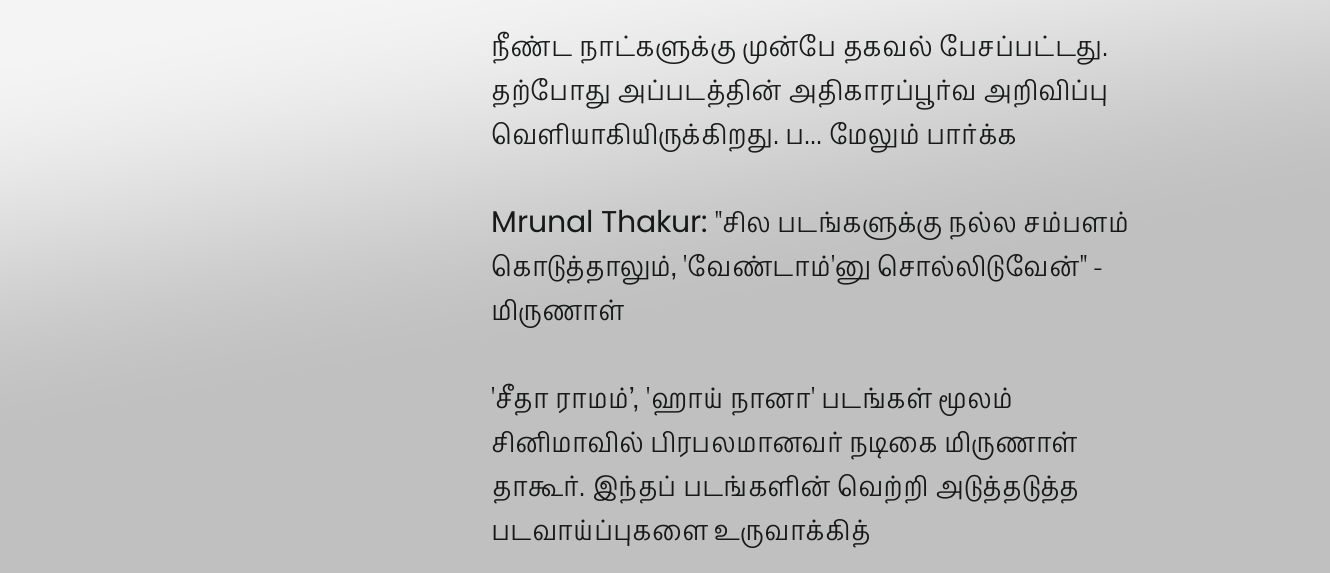நீண்ட நாட்களுக்கு முன்பே தகவல் பேசப்பட்டது. தற்போது அப்படத்தின் அதிகாரப்பூர்வ அறிவிப்பு வெளியாகியிருக்கிறது. ப... மேலும் பார்க்க

Mrunal Thakur: "சில படங்களுக்கு நல்ல சம்பளம் கொடுத்தாலும், 'வேண்டாம்'னு சொல்லிடுவேன்" - மிருணாள்

'சீதா ராமம்’, 'ஹாய் நானா' படங்கள் மூலம் சினிமாவில் பிரபலமானவர் நடிகை மிருணாள் தாகூர். இந்தப் படங்களின் வெற்றி அடுத்தடுத்த படவாய்ப்புகளை உருவாக்கித்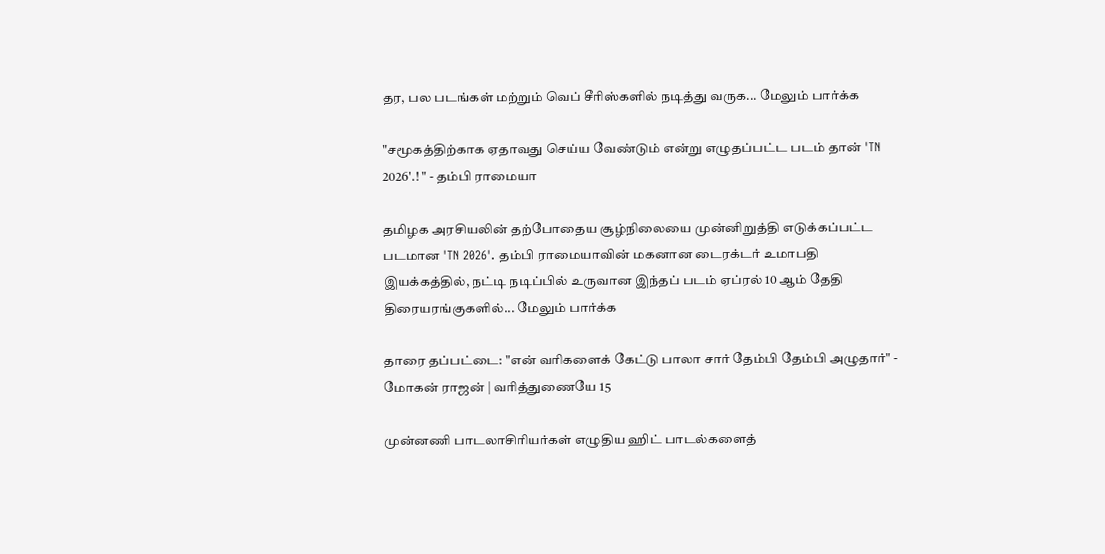தர, பல படங்கள் மற்றும் வெப் சீரிஸ்களில் நடித்து வருக... மேலும் பார்க்க

"சமூகத்திற்காக ஏதாவது செய்ய வேண்டும் என்று எழுதப்பட்ட படம் தான் 'TN 2026'.! " - தம்பி ராமையா

தமிழக அரசியலின் தற்போதைய சூழ்நிலையை முன்னிறுத்தி எடுக்கப்பட்ட படமான 'TN 2026'. தம்பி ராமையாவின் மகனான டைரக்டர் உமாபதி இயக்கத்தில், நட்டி நடிப்பில் உருவான இந்தப் படம் ஏப்ரல் 10 ஆம் தேதி திரையரங்குகளில்... மேலும் பார்க்க

தாரை தப்பட்டை: "என் வரிகளைக் கேட்டு பாலா சார் தேம்பி தேம்பி அழுதார்" - மோகன் ராஜன் | வரித்துணையே 15

முன்னணி பாடலாசிரியர்கள் எழுதிய ஹிட் பாடல்களைத்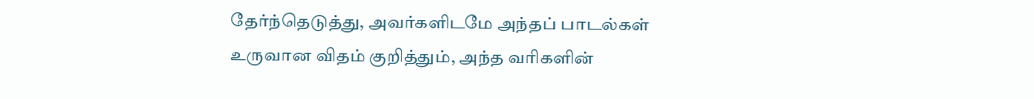தேர்ந்தெடுத்து, அவர்களிடமே அந்தப் பாடல்கள் உருவான விதம் குறித்தும், அந்த வரிகளின்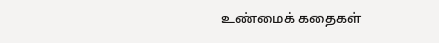உண்மைக் கதைகள்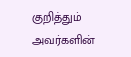குறித்தும் அவர்களின்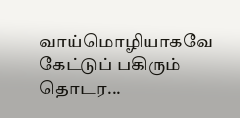வாய்மொழியாகவே கேட்டுப் பகிரும் தொடர...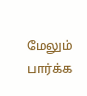மேலும் பார்க்க